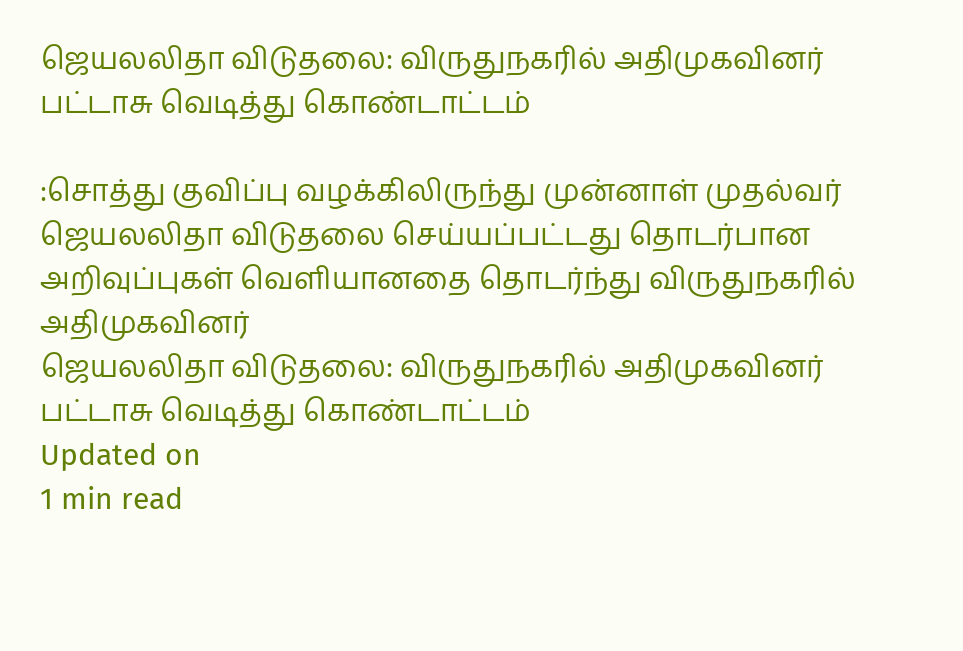ஜெயலலிதா விடுதலை: விருதுநகரில் அதிமுகவினர் பட்டாசு வெடித்து கொண்டாட்டம்

:சொத்து குவிப்பு வழக்கிலிருந்து முன்னாள் முதல்வர் ஜெயலலிதா விடுதலை செய்யப்பட்டது தொடர்பான அறிவுப்புகள் வெளியானதை தொடர்ந்து விருதுநகரில் அதிமுகவினர்
ஜெயலலிதா விடுதலை: விருதுநகரில் அதிமுகவினர் பட்டாசு வெடித்து கொண்டாட்டம்
Updated on
1 min read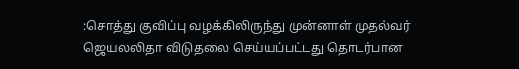:சொத்து குவிப்பு வழக்கிலிருந்து முன்னாள் முதல்வர் ஜெயலலிதா விடுதலை செய்யப்பட்டது தொடர்பான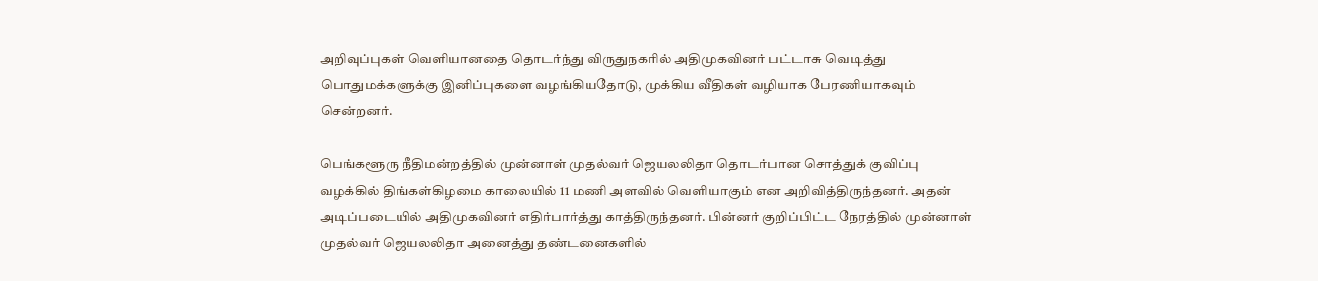அறிவுப்புகள் வெளியானதை தொடர்ந்து விருதுநகரில் அதிமுகவினர் பட்டாசு வெடித்து பொதுமக்களுக்கு இனிப்புகளை வழங்கியதோடு, முக்கிய வீதிகள் வழியாக பேரணியாகவும் சென்றனர்.

பெங்களூரு நீதிமன்றத்தில் முன்னாள் முதல்வர் ஜெயலலிதா தொடர்பான சொத்துக் குவிப்பு வழக்கில் திங்கள்கிழமை காலையில் 11 மணி அளவில் வெளியாகும் என அறிவித்திருந்தனர். அதன் அடிப்படையில் அதிமுகவினர் எதிர்பார்த்து காத்திருந்தனர். பின்னர் குறிப்பிட்ட நேரத்தில் முன்னாள் முதல்வர் ஜெயலலிதா அனைத்து தண்டனைகளில்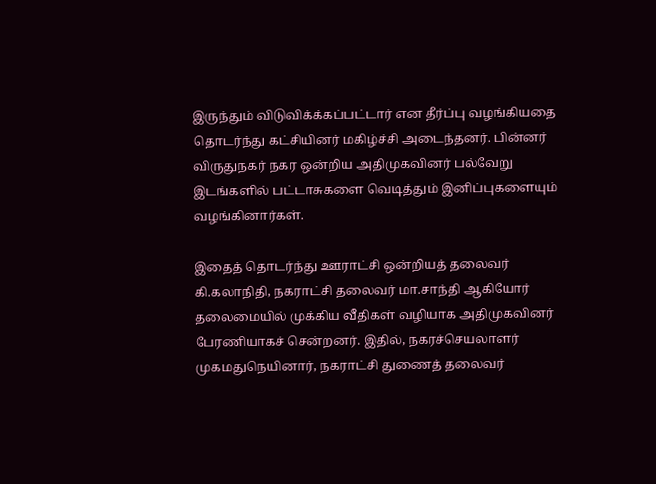இருந்தும் விடுவிக்க்கப்பட்டார் என தீர்ப்பு வழங்கியதை தொடர்ந்து கட்சியினர் மகிழ்ச்சி அடைந்தனர். பின்னர் விருதுநகர் நகர ஒன்றிய அதிமுகவினர் பல்வேறு இடங்களில் பட்டாசுகளை வெடித்தும் இனிப்புகளையும் வழங்கினார்கள்.

இதைத் தொடர்ந்து ஊராட்சி ஒன்றியத் தலைவர் கி.கலாநிதி, நகராட்சி தலைவர் மா.சாந்தி ஆகியோர் தலைமையில் முக்கிய வீதிகள் வழியாக அதிமுகவினர் பேரணியாகச் சென்றனர். இதில், நகரச்செயலாளர் முகமதுநெயினார், நகராட்சி துணைத் தலைவர்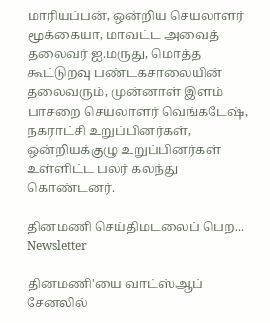மாரியப்பன், ஒன்றிய செயலாளர் மூக்கையா, மாவட்ட அவைத் தலைவர் ஐ.மருது, மொத்த கூட்டுறவு பண்டகசாலையின் தலைவரும், முன்னாள் இளம் பாசறை செயலாளர் வெங்கடேஷ், நகராட்சி உறுப்பினர்கள், ஒன்றியக்குழு உறுப்பினர்கள் உள்ளிட்ட பலர் கலந்து கொண்டனர்.

தினமணி செய்திமடலைப் பெற... Newsletter

தினமணி'யை வாட்ஸ்ஆப் சேனலில்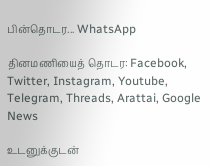பின்தொடர... WhatsApp

தினமணியைத் தொடர: Facebook, Twitter, Instagram, Youtube, Telegram, Threads, Arattai, Google News

உடனுக்குடன்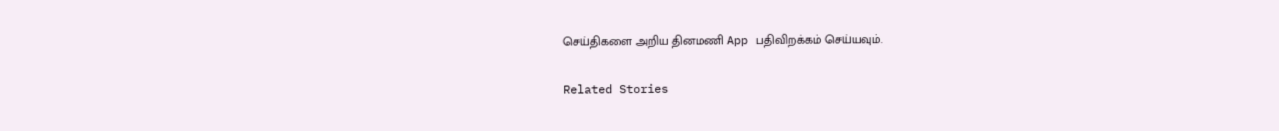செய்திகளை அறிய தினமணி App பதிவிறக்கம் செய்யவும்.

Related Stories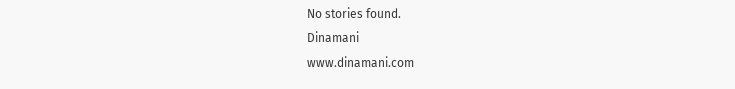No stories found.
Dinamani
www.dinamani.com